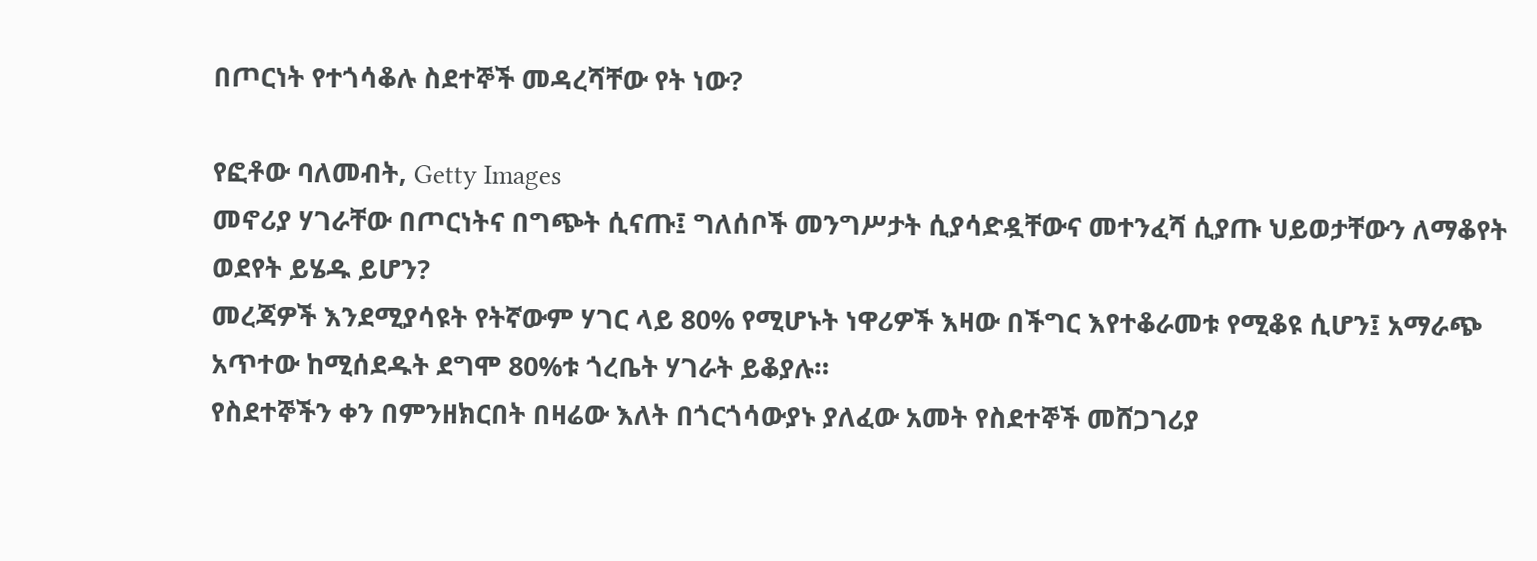በጦርነት የተጎሳቆሉ ስደተኞች መዳረሻቸው የት ነው?

የፎቶው ባለመብት, Getty Images
መኖሪያ ሃገራቸው በጦርነትና በግጭት ሲናጡ፤ ግለሰቦች መንግሥታት ሲያሳድዷቸውና መተንፈሻ ሲያጡ ህይወታቸውን ለማቆየት ወደየት ይሄዱ ይሆን?
መረጃዎች እንደሚያሳዩት የትኛውም ሃገር ላይ 80% የሚሆኑት ነዋሪዎች እዛው በችግር እየተቆራመቱ የሚቆዩ ሲሆን፤ አማራጭ አጥተው ከሚሰደዱት ደግሞ 80%ቱ ጎረቤት ሃገራት ይቆያሉ።
የስደተኞችን ቀን በምንዘክርበት በዛሬው እለት በጎርጎሳውያኑ ያለፈው አመት የስደተኞች መሸጋገሪያ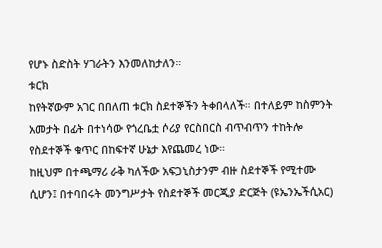የሆኑ ስድስት ሃገራትን እንመለከታለን።
ቱርክ
ከየትኛውም አገር በበለጠ ቱርክ ስደተኞችን ትቀበላለች። በተለይም ከስምንት አመታት በፊት በተነሳው የጎረቤቷ ሶሪያ የርስበርስ ብጥብጥን ተከትሎ የስደተኞች ቁጥር በከፍተኛ ሁኔታ እየጨመረ ነው።
ከዚህም በተጫማሪ ራቅ ካለችው አፍጋኒስታንም ብዙ ስደተኞች የሚተሙ ሲሆን፤ በተባበሩት መንግሥታት የስደተኞች መርጂያ ድርጅት (ዩኤንኤችሲአር)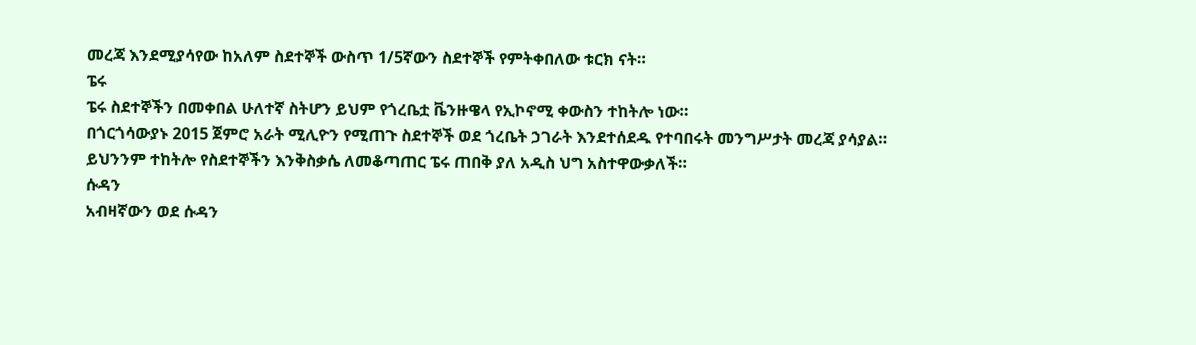መረጃ እንደሚያሳየው ከአለም ስደተኞች ውስጥ 1/5ኛውን ስደተኞች የምትቀበለው ቱርክ ናት።
ፔሩ
ፔሩ ስደተኞችን በመቀበል ሁለተኛ ስትሆን ይህም የጎረቤቷ ቬንዙዌላ የኢኮኖሚ ቀውስን ተከትሎ ነው።
በጎርጎሳውያኑ 2015 ጀምሮ አራት ሚሊዮን የሚጠጉ ስደተኞች ወደ ጎረቤት ኃገራት እንደተሰደዱ የተባበሩት መንግሥታት መረጃ ያሳያል።
ይህንንም ተከትሎ የስደተኞችን እንቅስቃሴ ለመቆጣጠር ፔሩ ጠበቅ ያለ አዲስ ህግ አስተዋውቃለች።
ሱዳን
አብዛኛውን ወደ ሱዳን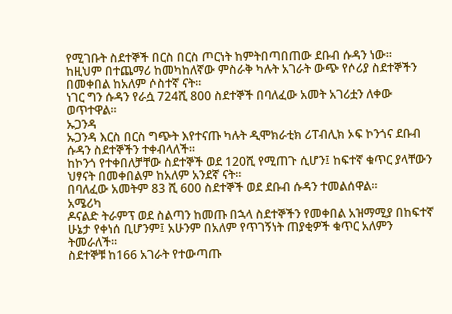የሚገቡት ስደተኞች በርስ በርስ ጦርነት ከምትበጣበጠው ደቡብ ሱዳን ነው።
ከዚህም በተጨማሪ ከመካከለኛው ምስራቅ ካሉት አገራት ውጭ የሶሪያ ስደተኞችን በመቀበል ከአለም ሶስተኛ ናት።
ነገር ግን ሱዳን የራሷ 724ሺ 800 ስደተኞች በባለፈው አመት አገሪቷን ለቀው ወጥተዋል።
ኡጋንዳ
ኡጋንዳ እርስ በርስ ግጭት እየተናጡ ካሉት ዲሞክራቲክ ሪፐብሊክ ኦፍ ኮንጎና ደቡብ ሱዳን ስደተኞችን ተቀብላለች።
ከኮንጎ የተቀበለቻቸው ስደተኞች ወደ 120ሺ የሚጠጉ ሲሆን፤ ከፍተኛ ቁጥር ያላቸውን ህፃናት በመቀበልም ከአለም አንደኛ ናት።
በባለፈው አመትም 83 ሺ 600 ስደተኞች ወደ ደቡብ ሱዳን ተመልሰዋል።
አሜሪካ
ዶናልድ ትራምፕ ወደ ስልጣን ከመጡ በኋላ ስደተኞችን የመቀበል አዝማሚያ በከፍተኛ ሁኔታ የቀነሰ ቢሆንም፤ አሁንም በአለም የጥገኝነት ጠያቂዎች ቁጥር አለምን ትመራለች።
ስደተኞቹ ከ166 አገራት የተውጣጡ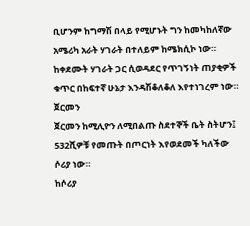ቢሆንም ከግማሽ በላይ የሚሆኑት ግን ከመካከለኛው አሜሪካ አራት ሃገራት በተለይም ከሜክሲኮ ነው።
ከቀደሙት ሃገራት ጋር ሲወዳደር የጥገኝነት ጠያቂዎች ቁጥር በከፍተኛ ሁኔታ እንዳሽቆለቆለ እየተነገረም ነው።
ጀርመን
ጀርመን ከሚሊዮን ለሚበልጡ ስደተኞች ቤት ስትሆን፤ 532ሺዎቹ የመጡት በጦርነት እየወደመች ካለችው ሶሪያ ነው።
ከሶሪያ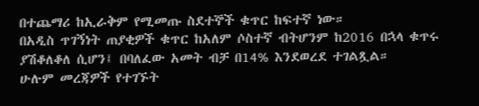በተጨማሪ ከኢራቅም የሚመጡ ስደተኞች ቁጥር ከፍተኛ ነው።
በአዲስ ጥገኝነት ጠያቂዎች ቁጥር ከአለም ሶስተኛ ብትሆንም ከ2016 በኋላ ቁጥሩ ያሽቆለቆለ ሲሆን፤ በባለፈው አመት ብቻ በ14% እንደወረደ ተገልጿል።
ሁሉም መረጃዎች የተገኙት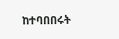ከተባበበሩት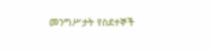መንግሥታት የስደተኞች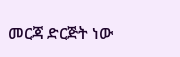መርጃ ድርጅት ነው